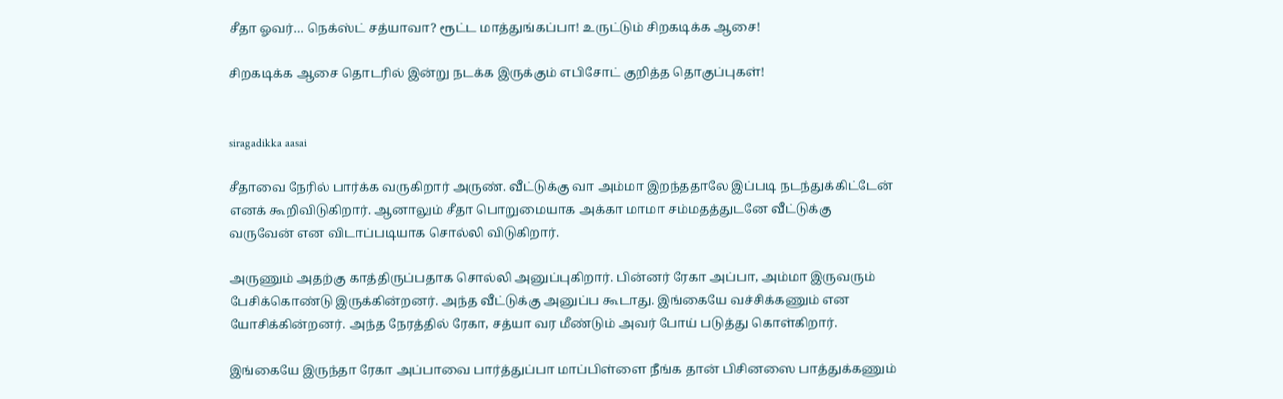சீதா ஓவர்… நெக்ஸ்ட் சத்யாவா? ரூட்ட மாத்துங்கப்பா! உருட்டும் சிறகடிக்க ஆசை!

சிறகடிக்க ஆசை தொடரில் இன்று நடக்க இருக்கும் எபிசோட் குறித்த தொகுப்புகள்!


siragadikka aasai

சீதாவை நேரில் பார்க்க வருகிறார் அருண். வீட்டுக்கு வா அம்மா இறந்ததாலே இப்படி நடந்துக்கிட்டேன் எனக் கூறிவிடுகிறார். ஆனாலும் சீதா பொறுமையாக அக்கா மாமா சம்மதத்துடனே வீட்டுக்கு வருவேன் என விடாப்படியாக சொல்லி விடுகிறார்.

அருணும் அதற்கு காத்திருப்பதாக சொல்லி அனுப்புகிறார். பின்னர் ரேகா அப்பா, அம்மா இருவரும் பேசிக்கொண்டு இருக்கின்றனர். அந்த வீட்டுக்கு அனுப்ப கூடாது. இங்கையே வச்சிக்கணும் என யோசிக்கின்றனர். அந்த நேரத்தில் ரேகா, சத்யா வர மீண்டும் அவர் போய் படுத்து கொள்கிறார்.

இங்கையே இருந்தா ரேகா அப்பாவை பார்த்துப்பா மாப்பிள்ளை நீங்க தான் பிசினஸை பாத்துக்கணும்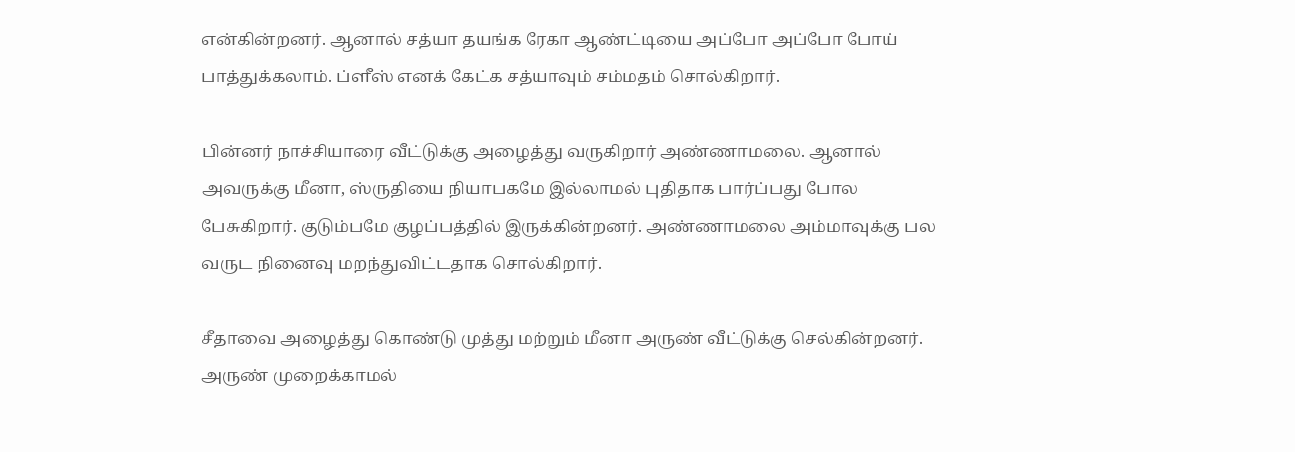என்கின்றனர். ஆனால் சத்யா தயங்க ரேகா ஆண்ட்டியை அப்போ அப்போ போய் பாத்துக்கலாம். ப்ளீஸ் எனக் கேட்க சத்யாவும் சம்மதம் சொல்கிறார்.

பின்னர் நாச்சியாரை வீட்டுக்கு அழைத்து வருகிறார் அண்ணாமலை. ஆனால் அவருக்கு மீனா, ஸ்ருதியை நியாபகமே இல்லாமல் புதிதாக பார்ப்பது போல பேசுகிறார். குடும்பமே குழப்பத்தில் இருக்கின்றனர். அண்ணாமலை அம்மாவுக்கு பல வருட நினைவு மறந்துவிட்டதாக சொல்கிறார்.

சீதாவை அழைத்து கொண்டு முத்து மற்றும் மீனா அருண் வீட்டுக்கு செல்கின்றனர். அருண் முறைக்காமல்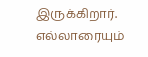இருக்கிறார். எல்லாரையும்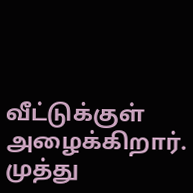வீட்டுக்குள் அழைக்கிறார். முத்து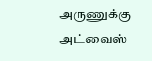அருணுக்கு அட்வைஸ்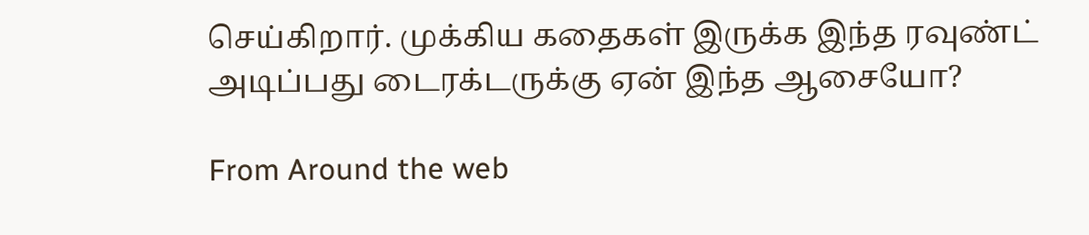செய்கிறார். முக்கிய கதைகள் இருக்க இந்த ரவுண்ட் அடிப்பது டைரக்டருக்கு ஏன் இந்த ஆசையோ?

From Around the web